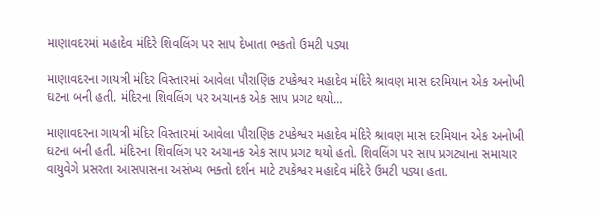માણાવદરમાં મહાદેવ મંદિરે શિવલિંગ પર સાપ દેખાતા ભકતો ઉમટી પડ્યા

માણાવદરના ગાયત્રી મંદિર વિસ્તારમાં આવેલા પૌરાણિક ટપકેશ્વર મહાદેવ મંદિરે શ્રાવણ માસ દરમિયાન એક અનોખી ઘટના બની હતી. મંદિરના શિવલિંગ પર અચાનક એક સાપ પ્રગટ થયો…

માણાવદરના ગાયત્રી મંદિર વિસ્તારમાં આવેલા પૌરાણિક ટપકેશ્વર મહાદેવ મંદિરે શ્રાવણ માસ દરમિયાન એક અનોખી ઘટના બની હતી. મંદિરના શિવલિંગ પર અચાનક એક સાપ પ્રગટ થયો હતો. શિવલિંગ પર સાપ પ્રગટ્યાના સમાચાર વાયુવેગે પ્રસરતા આસપાસના અસંખ્ય ભક્તો દર્શન માટે ટપકેશ્વર મહાદેવ મંદિરે ઉમટી પડ્યા હતા.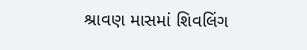શ્રાવણ માસમાં શિવલિંગ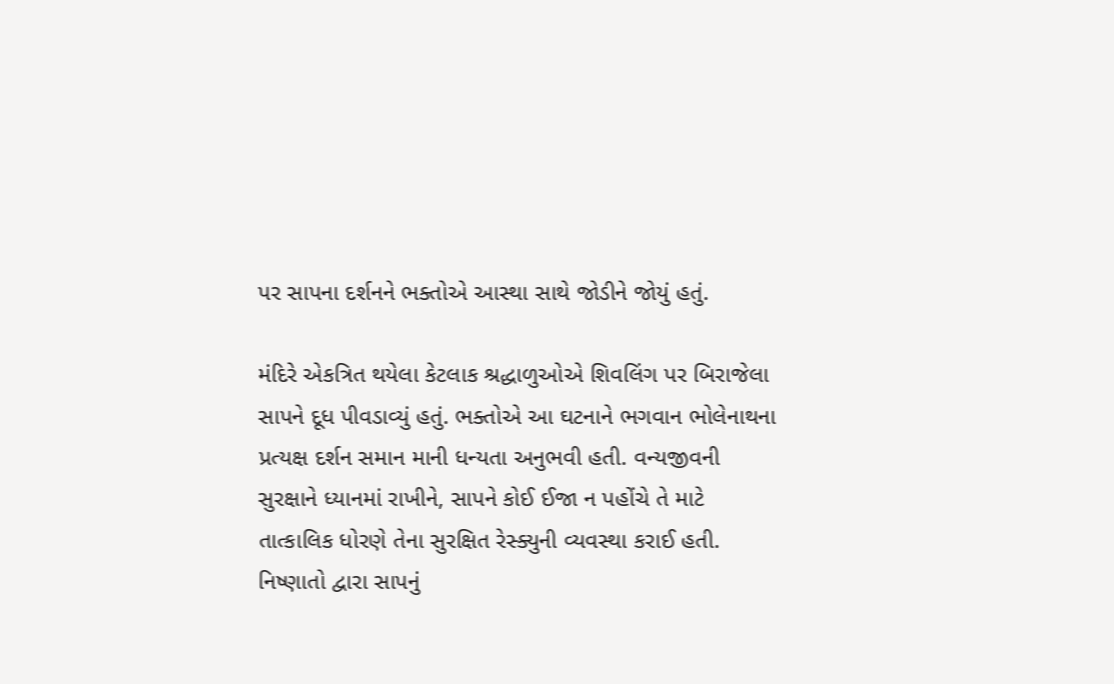પર સાપના દર્શનને ભક્તોએ આસ્થા સાથે જોડીને જોયું હતું.

મંદિરે એકત્રિત થયેલા કેટલાક શ્રદ્ધાળુઓએ શિવલિંગ પર બિરાજેલા સાપને દૂધ પીવડાવ્યું હતું. ભક્તોએ આ ઘટનાને ભગવાન ભોલેનાથના પ્રત્યક્ષ દર્શન સમાન માની ધન્યતા અનુભવી હતી. વન્યજીવની સુરક્ષાને ધ્યાનમાં રાખીને, સાપને કોઈ ઈજા ન પહોંચે તે માટે તાત્કાલિક ધોરણે તેના સુરક્ષિત રેસ્ક્યુની વ્યવસ્થા કરાઈ હતી. નિષ્ણાતો દ્વારા સાપનું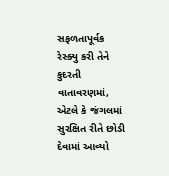સફળતાપૂર્વક રેસ્ક્યુ કરી તેને કુદરતી વાતાવરણમાં, એટલે કે જંગલમાં સુરક્ષિત રીતે છોડી દેવામાં આવ્યો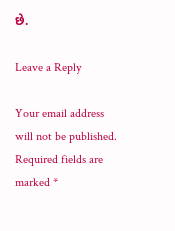છે.

Leave a Reply

Your email address will not be published. Required fields are marked *